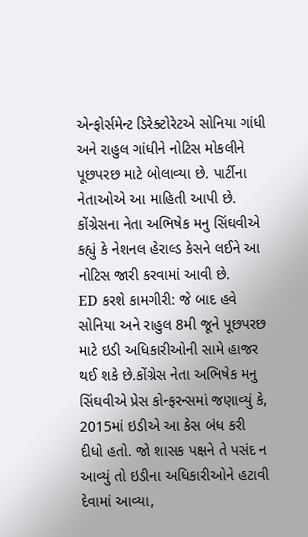એન્ફોર્સમેન્ટ ડિરેક્ટોરેટએ સોનિયા ગાંધી અને રાહુલ ગાંધીને નોટિસ મોકલીને પૂછપરછ માટે બોલાવ્યા છે. પાર્ટીના નેતાઓએ આ માહિતી આપી છે. કોંગ્રેસના નેતા અભિષેક મનુ સિંઘવીએ કહ્યું કે નેશનલ હેરાલ્ડ કેસને લઈને આ નોટિસ જારી કરવામાં આવી છે.
ED કરશે કામગીરી: જે બાદ હવે સોનિયા અને રાહુલ 8મી જૂને પૂછપરછ માટે ઇડી અધિકારીઓની સામે હાજર થઈ શકે છે.કોંગ્રેસ નેતા અભિષેક મનુ સિંઘવીએ પ્રેસ કોન્ફરન્સમાં જણાવ્યું કે, 2015માં ઇડીએ આ કેસ બંધ કરી દીધો હતો. જો શાસક પક્ષને તે પસંદ ન આવ્યું તો ઇડીના અધિકારીઓને હટાવી દેવામાં આવ્યા,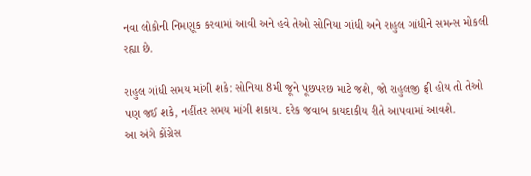નવા લોકોની નિમણૂક કરવામાં આવી અને હવે તેઓ સોનિયા ગાંધી અને રાહુલ ગાંધીને સમન્સ મોકલી રહ્યા છે.

રાહુલ ગાંધી સમય માંગી શકે: સોનિયા 8મી જૂને પૂછપરછ માટે જશે, જો રાહુલજી ફ્રી હોય તો તેઓ પણ જઈ શકે, નહીંતર સમય માંગી શકાય. દરેક જવાબ કાયદાકીય રીતે આપવામાં આવશે.
આ અંગે કોંગ્રેસ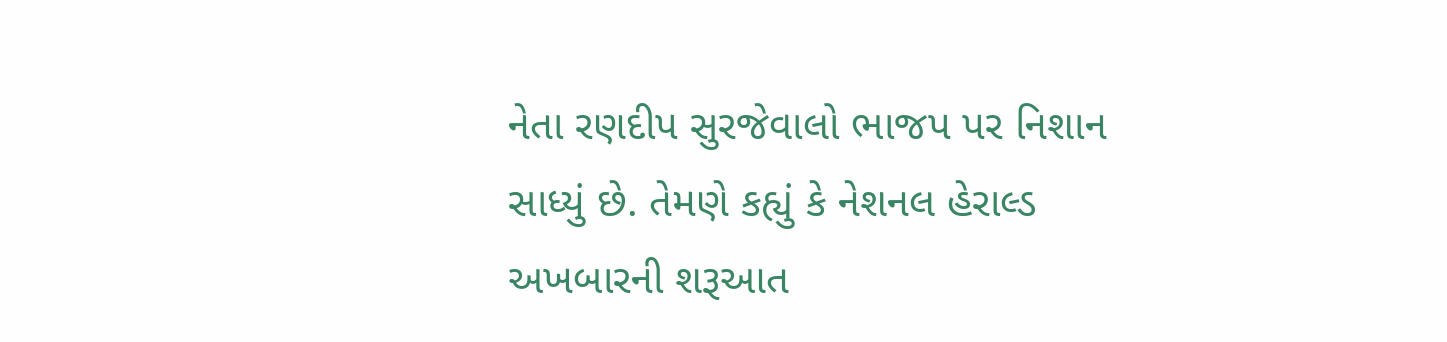નેતા રણદીપ સુરજેવાલો ભાજપ પર નિશાન સાધ્યું છે. તેમણે કહ્યું કે નેશનલ હેરાલ્ડ અખબારની શરૂઆત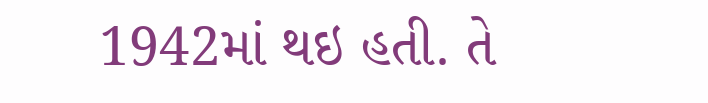1942માં થઇ હતી. તે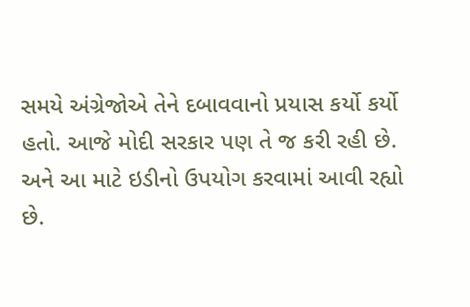સમયે અંગ્રેજોએ તેને દબાવવાનો પ્રયાસ કર્યો કર્યો હતો. આજે મોદી સરકાર પણ તે જ કરી રહી છે. અને આ માટે ઇડીનો ઉપયોગ કરવામાં આવી રહ્યો છે.